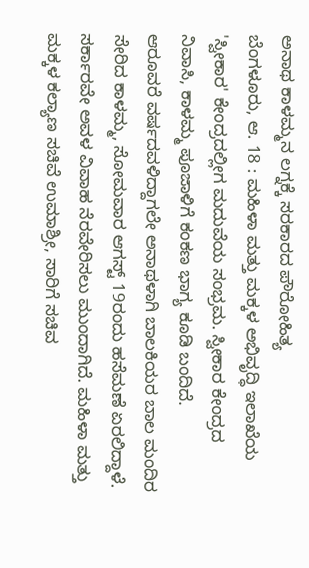ಅನಾಥ ಕಾಳಮ್ಮನ ಲಗ್ನಕ್ಕೆ ಸರಕಾರದ ಪೌರೋಹಿತ್ಯ
ಬೆಂಗಳೂರು, ಆ. 18 : ಮಹಿಳಾ ಮತ್ತು ಮಕ್ಕಳ ಅಭಿವೃದ್ಧಿ ಇಲಾಖೆಯ 'ಸ್ವೀಕಾರ' ಕೇಂದ್ರದಲ್ಲೀಗ ಮದುವೆಯ ಸಂಭ್ರಮ. ಸ್ವೀಕಾರ ಕೇಂದ್ರದ ನಿವಾಸಿ, ಕಾಳಮ್ಮ ಪೂಜಾಳಿಗೆ ಕಂಕಣ ಭಾಗ್ಯ ಕೂಡಿ ಬಂದಿದೆ.
ಆರೂವರೆ ವರ್ಷದವಳಿದ್ದಾಗಲೇ ಅನಾಥಳಾಗಿ ಬಾಲಕಿಯರ ಬಾಲ ಮಂದಿರ ಸೇರಿದ ಕಾಳಮ್ಮ, ಸೋಮವಾರ ಆಗಸ್ಟ್ 19ರಂದು ಹಸೆಮಣೆ ಏರಲಿದ್ದಾಳೆ. ಸರ್ಕಾರವೇ ಅವಳ ವಿವಾಹ ನೆರವೇರಿಸಲು ಮುಂದಾಗಿದೆ. ಮಹಿಳಾ ಮತ್ತು ಮಕ್ಕಳ ಕಲ್ಯಾಣ ಸಚಿವೆ ಉಮಾಶ್ರೀ, ಸಾರಿಗೆ ಸಚಿವ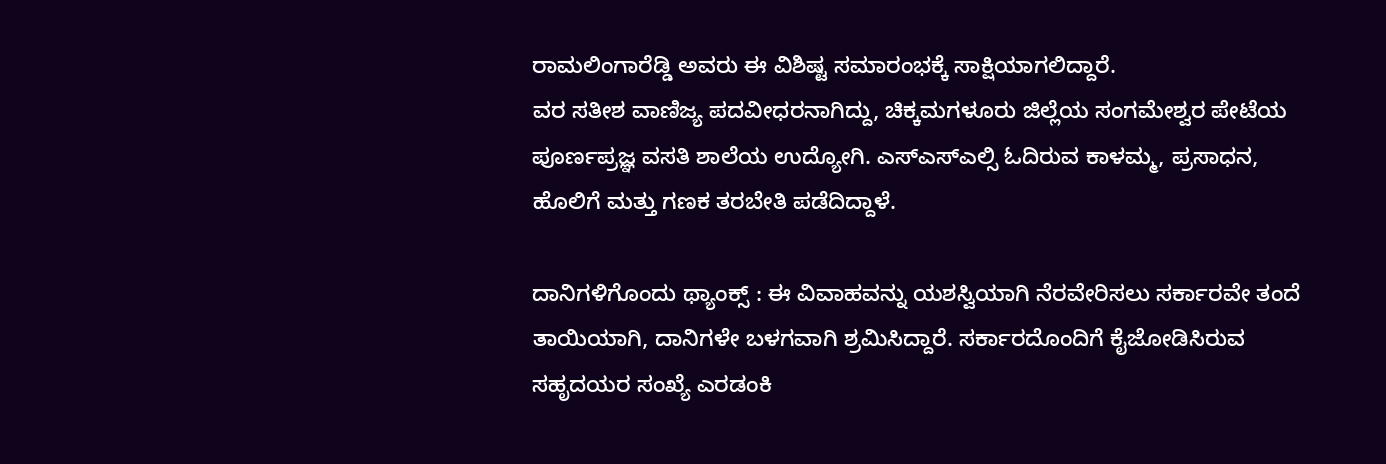ರಾಮಲಿಂಗಾರೆಡ್ಡಿ ಅವರು ಈ ವಿಶಿಷ್ಟ ಸಮಾರಂಭಕ್ಕೆ ಸಾಕ್ಷಿಯಾಗಲಿದ್ದಾರೆ.
ವರ ಸತೀಶ ವಾಣಿಜ್ಯ ಪದವೀಧರನಾಗಿದ್ದು, ಚಿಕ್ಕಮಗಳೂರು ಜಿಲ್ಲೆಯ ಸಂಗಮೇಶ್ವರ ಪೇಟೆಯ ಪೂರ್ಣಪ್ರಜ್ಞ ವಸತಿ ಶಾಲೆಯ ಉದ್ಯೋಗಿ. ಎಸ್ಎಸ್ಎಲ್ಸಿ ಓದಿರುವ ಕಾಳಮ್ಮ, ಪ್ರಸಾಧನ, ಹೊಲಿಗೆ ಮತ್ತು ಗಣಕ ತರಬೇತಿ ಪಡೆದಿದ್ದಾಳೆ.

ದಾನಿಗಳಿಗೊಂದು ಥ್ಯಾಂಕ್ಸ್ : ಈ ವಿವಾಹವನ್ನು ಯಶಸ್ವಿಯಾಗಿ ನೆರವೇರಿಸಲು ಸರ್ಕಾರವೇ ತಂದೆ ತಾಯಿಯಾಗಿ, ದಾನಿಗಳೇ ಬಳಗವಾಗಿ ಶ್ರಮಿಸಿದ್ದಾರೆ. ಸರ್ಕಾರದೊಂದಿಗೆ ಕೈಜೋಡಿಸಿರುವ ಸಹೃದಯರ ಸಂಖ್ಯೆ ಎರಡಂಕಿ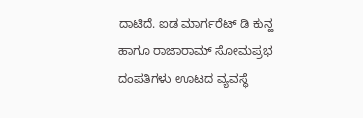ದಾಟಿದೆ. ಐಡ ಮಾರ್ಗರೆಟ್ ಡಿ ಕುನ್ಹ ಹಾಗೂ ರಾಜಾರಾಮ್ ಸೋಮಪ್ರಭ ದಂಪತಿಗಳು ಊಟದ ವ್ಯವಸ್ಥೆ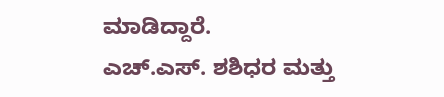ಮಾಡಿದ್ದಾರೆ.
ಎಚ್.ಎಸ್. ಶಶಿಧರ ಮತ್ತು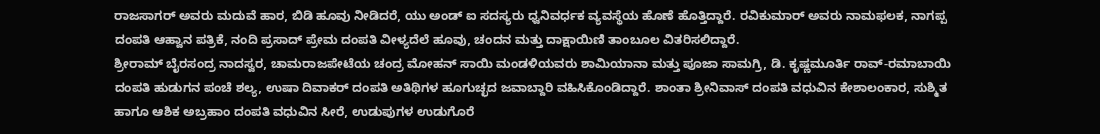ರಾಜಸಾಗರ್ ಅವರು ಮದುವೆ ಹಾರ, ಬಿಡಿ ಹೂವು ನೀಡಿದರೆ, ಯು ಅಂಡ್ ಐ ಸದಸ್ಯರು ಧ್ವನಿವರ್ಧಕ ವ್ಯವಸ್ಥೆಯ ಹೊಣೆ ಹೊತ್ತಿದ್ದಾರೆ. ರವಿಕುಮಾರ್ ಅವರು ನಾಮಫಲಕ, ನಾಗಪ್ಪ ದಂಪತಿ ಆಹ್ವಾನ ಪತ್ರಿಕೆ, ನಂದಿ ಪ್ರಸಾದ್ ಪ್ರೇಮ ದಂಪತಿ ವೀಳ್ಯದೆಲೆ ಹೂವು, ಚಂದನ ಮತ್ತು ದಾಕ್ಷಾಯಿಣಿ ತಾಂಬೂಲ ವಿತರಿಸಲಿದ್ದಾರೆ.
ಶ್ರೀರಾಮ್ ಬೈರಸಂದ್ರ ನಾದಸ್ವರ, ಚಾಮರಾಜಪೇಟೆಯ ಚಂದ್ರ ಮೋಹನ್ ಸಾಯಿ ಮಂಡಳಿಯವರು ಶಾಮಿಯಾನಾ ಮತ್ತು ಪೂಜಾ ಸಾಮಗ್ರಿ, ಡಿ. ಕೃಷ್ಣಮೂರ್ತಿ ರಾವ್-ರಮಾಬಾಯಿ ದಂಪತಿ ಹುಡುಗನ ಪಂಚೆ ಶಲ್ಯ, ಉಷಾ ದಿವಾಕರ್ ದಂಪತಿ ಅತಿಥಿಗಳ ಹೂಗುಚ್ಛದ ಜವಾಬ್ದಾರಿ ವಹಿಸಿಕೊಂಡಿದ್ದಾರೆ. ಶಾಂತಾ ಶ್ರೀನಿವಾಸ್ ದಂಪತಿ ವಧುವಿನ ಕೇಶಾಲಂಕಾರ, ಸುಶ್ಮಿತ ಹಾಗೂ ಆಶಿಕ ಅಬ್ರಹಾಂ ದಂಪತಿ ವಧುವಿನ ಸೀರೆ, ಉಡುಪುಗಳ ಉಡುಗೊರೆ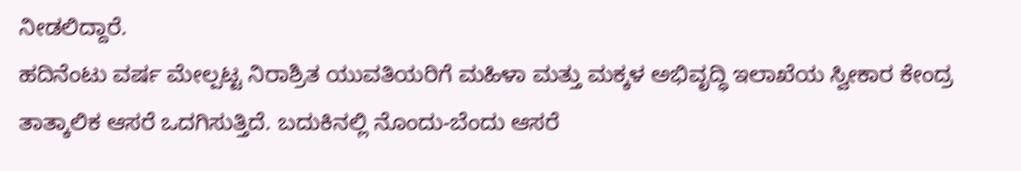ನೀಡಲಿದ್ದಾರೆ.
ಹದಿನೆಂಟು ವರ್ಷ ಮೇಲ್ಪಟ್ಟ ನಿರಾಶ್ರಿತ ಯುವತಿಯರಿಗೆ ಮಹಿಳಾ ಮತ್ತು ಮಕ್ಕಳ ಅಭಿವೃದ್ಧಿ ಇಲಾಖೆಯ ಸ್ವೀಕಾರ ಕೇಂದ್ರ ತಾತ್ಕಾಲಿಕ ಆಸರೆ ಒದಗಿಸುತ್ತಿದೆ. ಬದುಕಿನಲ್ಲಿ ನೊಂದು-ಬೆಂದು ಆಸರೆ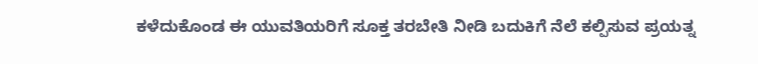ಕಳೆದುಕೊಂಡ ಈ ಯುವತಿಯರಿಗೆ ಸೂಕ್ತ ತರಬೇತಿ ನೀಡಿ ಬದುಕಿಗೆ ನೆಲೆ ಕಲ್ಪಿಸುವ ಪ್ರಯತ್ನ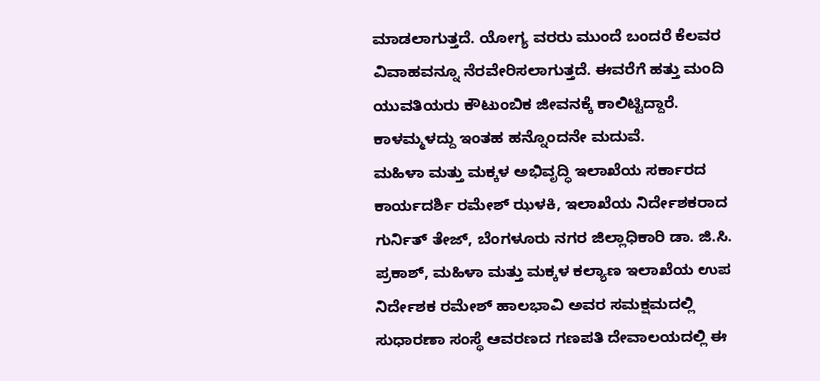ಮಾಡಲಾಗುತ್ತದೆ. ಯೋಗ್ಯ ವರರು ಮುಂದೆ ಬಂದರೆ ಕೆಲವರ ವಿವಾಹವನ್ನೂ ನೆರವೇರಿಸಲಾಗುತ್ತದೆ. ಈವರೆಗೆ ಹತ್ತು ಮಂದಿ ಯುವತಿಯರು ಕೌಟುಂಬಿಕ ಜೀವನಕ್ಕೆ ಕಾಲಿಟ್ಟಿದ್ದಾರೆ. ಕಾಳಮ್ಮಳದ್ದು ಇಂತಹ ಹನ್ನೊಂದನೇ ಮದುವೆ.
ಮಹಿಳಾ ಮತ್ತು ಮಕ್ಕಳ ಅಭಿವೃದ್ಧಿ ಇಲಾಖೆಯ ಸರ್ಕಾರದ ಕಾರ್ಯದರ್ಶಿ ರಮೇಶ್ ಝಳಕಿ, ಇಲಾಖೆಯ ನಿರ್ದೇಶಕರಾದ ಗುರ್ನಿತ್ ತೇಜ್, ಬೆಂಗಳೂರು ನಗರ ಜಿಲ್ಲಾಧಿಕಾರಿ ಡಾ. ಜಿ.ಸಿ. ಪ್ರಕಾಶ್, ಮಹಿಳಾ ಮತ್ತು ಮಕ್ಕಳ ಕಲ್ಯಾಣ ಇಲಾಖೆಯ ಉಪ ನಿರ್ದೇಶಕ ರಮೇಶ್ ಹಾಲಭಾವಿ ಅವರ ಸಮಕ್ಷಮದಲ್ಲಿ ಸುಧಾರಣಾ ಸಂಸ್ಥೆ ಆವರಣದ ಗಣಪತಿ ದೇವಾಲಯದಲ್ಲಿ ಈ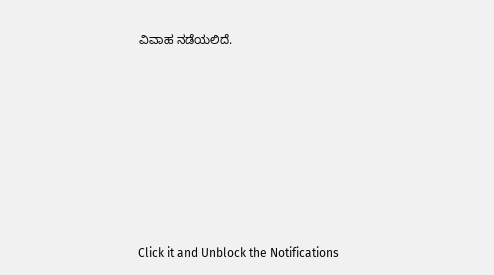ವಿವಾಹ ನಡೆಯಲಿದೆ.












Click it and Unblock the Notifications